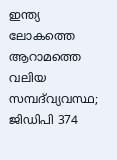ഇന്ത്യ ലോകത്തെ ആറാമത്തെ വലിയ സമ്പദ്‌വ്യവസ്ഥ; ജിഡിപി 374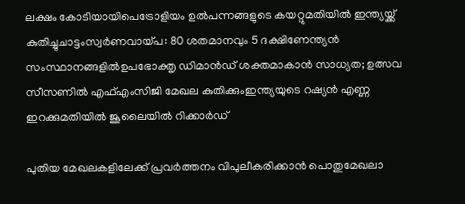ലക്ഷം കോടിയായിപെട്രോളിയം ഉൽപന്നങ്ങളുടെ കയറ്റുമതിയിൽ ഇന്ത്യയ്ക്ക് കുതിച്ചുചാട്ടംസ്വർണവായ്പ: 80 ശതമാനവും 5 ദക്ഷിണേന്ത്യൻ സംസ്ഥാനങ്ങളിൽഉപഭോക്തൃ ഡിമാന്‍ഡ് ശക്തമാകാന്‍ സാധ്യത; ഉത്സവ സീസണില്‍ എഫ്എംസിജി മേഖല കുതിക്കുംഇന്ത്യയുടെ റഷ്യൻ എണ്ണ ഇറക്കുമതിയിൽ ജൂലൈയിൽ റിക്കാർഡ്

പുതിയ മേഖലകളിലേക്ക് പ്രവർത്തനം വിപുലീകരിക്കാൻ പൊതുമേഖലാ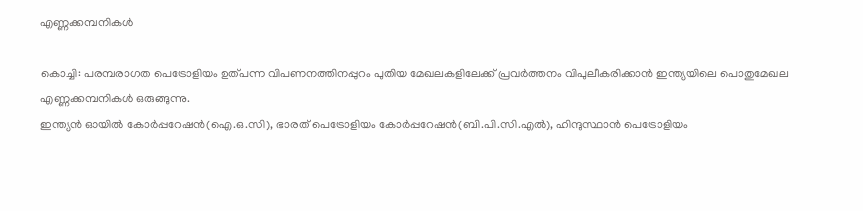എണ്ണക്കമ്പനികള്‍

കൊച്ചി: പരമ്പരാഗത പെട്രോളിയം ഉത്പന്ന വിപണനത്തിനപ്പുറം പുതിയ മേഖലകളിലേക്ക് പ്രവർത്തനം വിപുലീകരിക്കാൻ ഇന്ത്യയിലെ പൊതുമേഖല എണ്ണക്കമ്പനികള്‍ ഒരുങ്ങുന്നു.
ഇന്ത്യൻ ഓയില്‍ കോർപ്പറേഷൻ(ഐ.ഒ.സി), ഭാരത് പെട്രോളിയം കോർപ്പറേഷൻ(ബി.പി.സി.എല്‍), ഹിന്ദുസ്ഥാൻ പെട്രോളിയം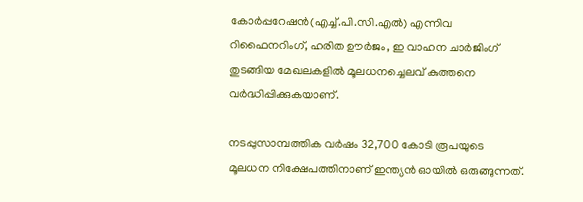കോർപ്പറേഷൻ(എച്ച്‌.പി.സി.എല്‍) എന്നിവ റിഫൈനറിംഗ്, ഹരിത ഊർജം, ഇ വാഹന ചാർജിംഗ് തുടങ്ങിയ മേഖലകളില്‍ മൂലധനച്ചെലവ് കുത്തനെ വർദ്ധിപ്പിക്കുകയാണ്.

നടപ്പുസാമ്പത്തിക വർഷം 32,700 കോടി രൂപയുടെ മൂലധന നിക്ഷേപത്തിനാണ് ഇന്ത്യൻ ഓയില്‍ ഒരുങ്ങുന്നത്.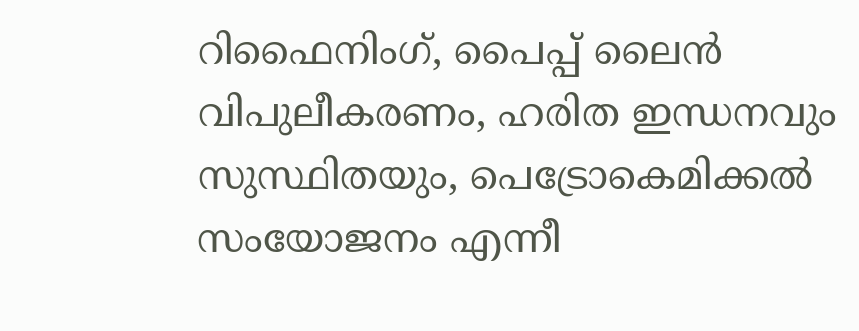റിഫൈനിംഗ്, പൈപ്പ് ലൈൻ വിപുലീകരണം, ഹരിത ഇന്ധനവും സുസ്ഥിതയും, പെട്രോകെമിക്കല്‍ സംയോജനം എന്നീ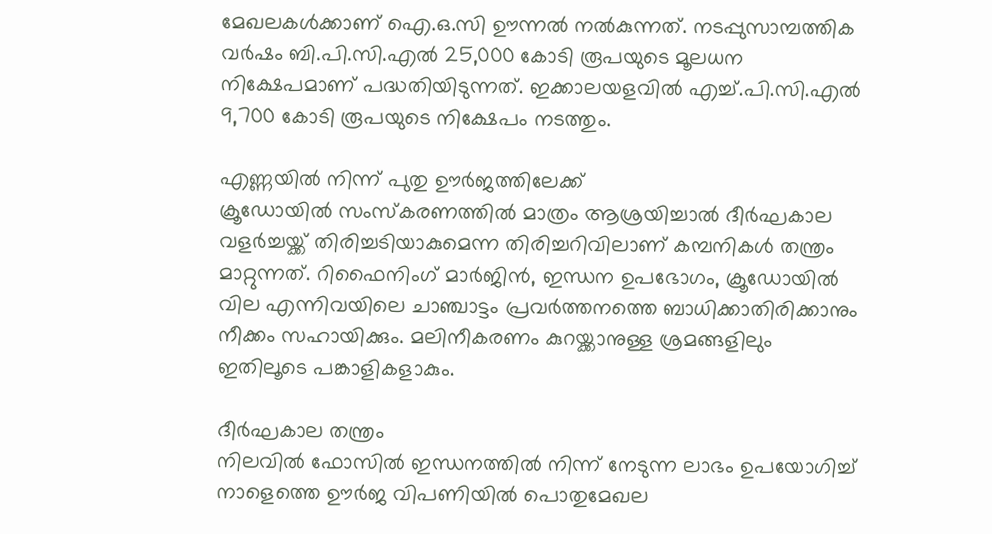മേഖലകള്‍ക്കാണ് ഐ.ഒ.സി ഊന്നല്‍ നല്‍കുന്നത്. നടപ്പുസാമ്പത്തിക വർഷം ബി.പി.സി.എല്‍ 25,000 കോടി രൂപയുടെ മൂലധന നിക്ഷേപമാണ് പദ്ധതിയിടുന്നത്. ഇക്കാലയളവില്‍ എച്ച്‌.പി.സി.എല്‍ 9,700 കോടി രൂപയുടെ നിക്ഷേപം നടത്തും.

എണ്ണയില്‍ നിന്ന് പുതു ഊർജത്തിലേക്ക്
ക്രൂഡോയില്‍ സംസ്‌കരണത്തില്‍ മാത്രം ആശ്രയിച്ചാല്‍ ദീർഘകാല വളർച്ചയ്ക്ക് തിരിച്ചടിയാകുമെന്ന തിരിച്ചറിവിലാണ് കമ്പനികള്‍ തന്ത്രം മാറ്റുന്നത്. റിഫൈനിംഗ് മാർജിൻ, ഇന്ധന ഉപഭോഗം, ക്രൂഡോയില്‍ വില എന്നിവയിലെ ചാഞ്ചാട്ടം പ്രവർത്തനത്തെ ബാധിക്കാതിരിക്കാനും നീക്കം സഹായിക്കും. മലിനീകരണം കുറയ്ക്കാനുള്ള ശ്രമങ്ങളിലും ഇതിലൂടെ പങ്കാളികളാകും.

ദീർഘകാല തന്ത്രം
നിലവില്‍ ഫോസില്‍ ഇന്ധനത്തില്‍ നിന്ന് നേടുന്ന ലാഭം ഉപയോഗിച്ച്‌ നാളെത്തെ ഊർജ വിപണിയില്‍ പൊതുമേഖല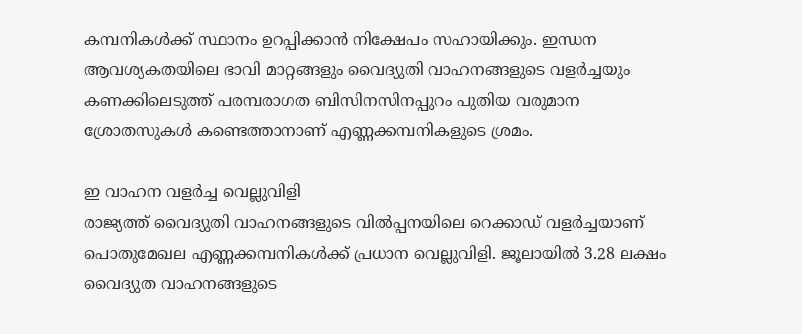കമ്പനികള്‍ക്ക് സ്ഥാനം ഉറപ്പിക്കാൻ നിക്ഷേപം സഹായിക്കും. ഇന്ധന ആവശ്യകതയിലെ ഭാവി മാറ്റങ്ങളും വൈദ്യുതി വാഹനങ്ങളുടെ വളർച്ചയും കണക്കിലെടുത്ത് പരമ്പരാഗത ബിസിനസിനപ്പുറം പുതിയ വരുമാന ശ്രോതസുകള്‍ കണ്ടെത്താനാണ് എണ്ണക്കമ്പനികളുടെ ശ്രമം.

ഇ വാഹന വളർച്ച വെല്ലുവിളി
രാജ്യത്ത് വൈദ്യുതി വാഹനങ്ങളുടെ വില്‍പ്പനയിലെ റെക്കാഡ് വളർച്ചയാണ് പൊതുമേഖല എണ്ണക്കമ്പനികള്‍ക്ക് പ്രധാന വെല്ലുവിളി. ജൂലായില്‍ 3.28 ലക്ഷം വൈദ്യുത വാഹനങ്ങളുടെ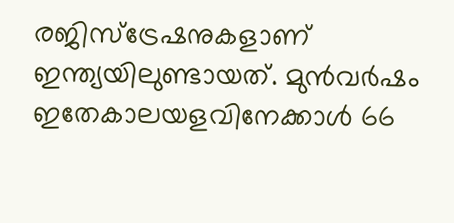രജിസ്ട്രേഷനുകളാണ് ഇന്ത്യയിലുണ്ടായത്. മുൻവർഷം ഇതേകാലയളവിനേക്കാള്‍ 66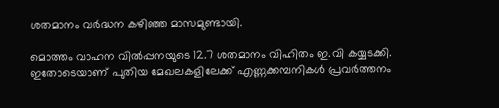ശതമാനം വർദ്ധന കഴിഞ്ഞ മാസമുണ്ടായി.

മൊത്തം വാഹന വില്‍പ്പനയുടെ 12.7 ശതമാനം വിഹിതം ഇ.വി കയ്യടക്കി. ഇതോടെയാണ് പുതിയ മേഖലകളിലേക്ക് എണ്ണക്കമ്പനികള്‍ പ്രവർത്തനം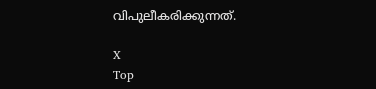വിപുലീകരിക്കുന്നത്.

X
Top